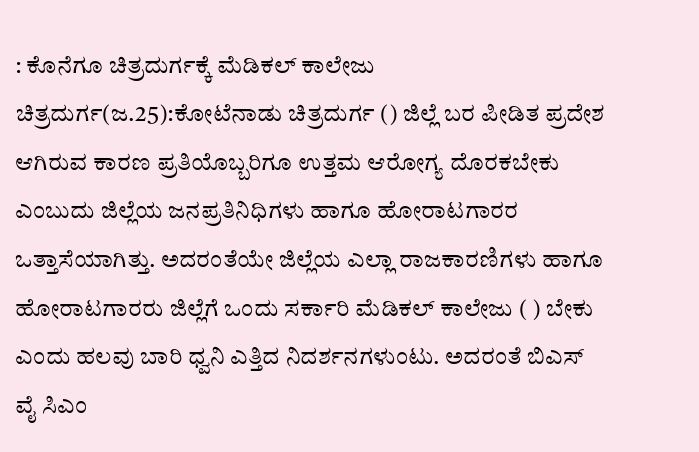: ಕೊನೆಗೂ ಚಿತ್ರದುರ್ಗಕ್ಕೆ ಮೆಡಿಕಲ್ ಕಾಲೇಜು ಚಿತ್ರದುರ್ಗ(ಜ.25):ಕೋಟೆನಾಡು ಚಿತ್ರದುರ್ಗ () ಜಿಲ್ಲೆ ಬರ ಪೀಡಿತ ಪ್ರದೇಶ ಆಗಿರುವ ಕಾರಣ ಪ್ರತಿಯೊಬ್ಬರಿಗೂ ಉತ್ತಮ ಆರೋಗ್ಯ ದೊರಕಬೇಕು ಎಂಬುದು ಜಿಲ್ಲೆಯ ಜನಪ್ರತಿನಿಧಿಗಳು ಹಾಗೂ ಹೋರಾಟಗಾರರ ಒತ್ತಾಸೆಯಾಗಿತ್ತು. ಅದರಂತೆಯೇ ಜಿಲ್ಲೆಯ ಎಲ್ಲಾ ರಾಜಕಾರಣಿಗಳು ಹಾಗೂ ಹೋರಾಟಗಾರರು ಜಿಲ್ಲೆಗೆ ಒಂದು ಸರ್ಕಾರಿ ಮೆಡಿಕಲ್ ಕಾಲೇಜು ( ) ಬೇಕು ಎಂದು ಹಲವು ಬಾರಿ ಧ್ವನಿ ಎತ್ತಿದ ನಿದರ್ಶನಗಳುಂಟು. ಅದರಂತೆ ಬಿಎಸ್ ವೈ ಸಿಎಂ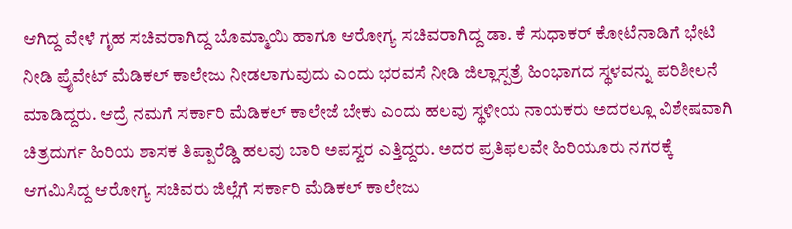ಆಗಿದ್ದ ವೇಳೆ ಗೃಹ ಸಚಿವರಾಗಿದ್ದ ಬೊಮ್ಮಾಯಿ ಹಾಗೂ ಆರೋಗ್ಯ ಸಚಿವರಾಗಿದ್ದ ಡಾ. ಕೆ ಸುಧಾಕರ್ ಕೋಟೆನಾಡಿಗೆ ಭೇಟಿ ನೀಡಿ ಪ್ರೈವೇಟ್ ಮೆಡಿಕಲ್ ಕಾಲೇಜು ನೀಡಲಾಗುವುದು ಎಂದು ಭರವಸೆ ನೀಡಿ ಜಿಲ್ಲಾಸ್ಪತ್ರೆ ಹಿಂಭಾಗದ ಸ್ಥಳವನ್ನು ಪರಿಶೀಲನೆ ಮಾಡಿದ್ದರು. ಆದ್ರೆ ನಮಗೆ ಸರ್ಕಾರಿ‌ ಮೆಡಿಕಲ್‌ ಕಾಲೇಜೆ ಬೇಕು ಎಂದು ಹಲವು ಸ್ಥಳೀಯ ನಾಯಕರು ಅದರಲ್ಲೂ ವಿಶೇಷವಾಗಿ ಚಿತ್ರದುರ್ಗ ಹಿರಿಯ ಶಾಸಕ ತಿಪ್ಪಾರೆಡ್ಡಿ ಹಲವು ಬಾರಿ ಅಪಸ್ವರ ಎತ್ತಿದ್ದರು. ಅದರ ಪ್ರತಿಫಲವೇ ಹಿರಿಯೂರು ನಗರಕ್ಕೆ ಆಗಮಿಸಿದ್ದ ಆರೋಗ್ಯ ಸಚಿವರು ಜಿಲ್ಲೆಗೆ ಸರ್ಕಾರಿ ಮೆಡಿಕಲ್ ಕಾಲೇಜು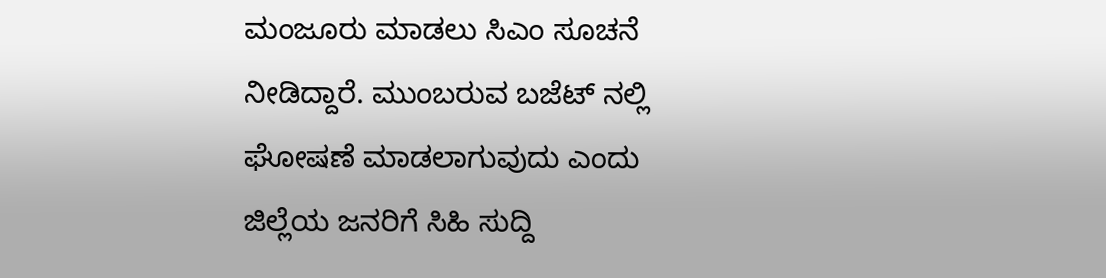ಮಂಜೂರು ಮಾಡಲು ಸಿಎಂ ಸೂಚನೆ ನೀಡಿದ್ದಾರೆ. ಮುಂಬರುವ ಬಜೆಟ್ ನಲ್ಲಿ ಘೋಷಣೆ ಮಾಡಲಾಗುವುದು ಎಂದು ಜಿಲ್ಲೆಯ ಜನರಿಗೆ ಸಿಹಿ ಸುದ್ದಿ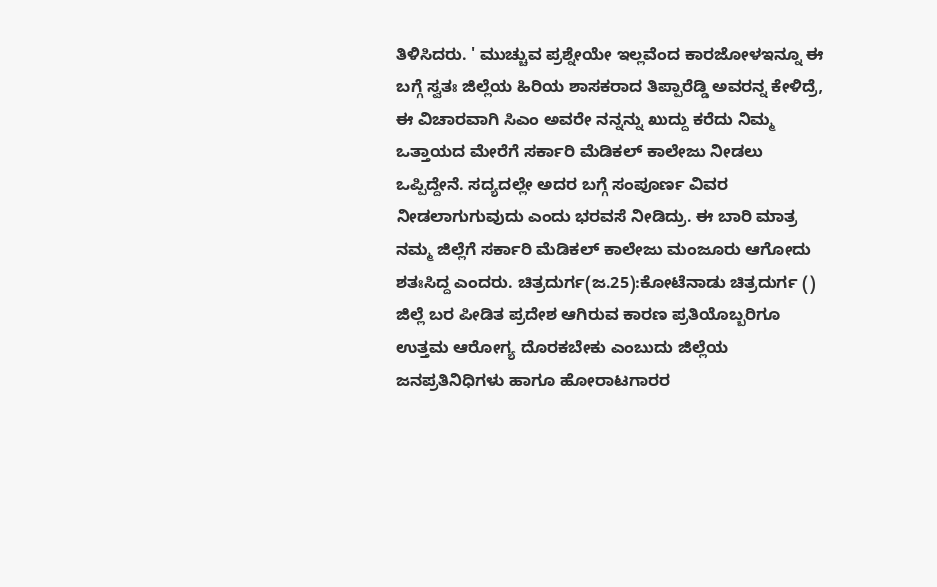ತಿಳಿಸಿದರು. ' ಮುಚ್ಚುವ ಪ್ರಶ್ನೇಯೇ ಇಲ್ಲವೆಂದ ಕಾರಜೋಳಇನ್ನೂ ಈ ಬಗ್ಗೆ ಸ್ವತಃ ಜಿಲ್ಲೆಯ ಹಿರಿಯ ಶಾಸಕರಾದ ತಿಪ್ಪಾರೆಡ್ಡಿ ಅವರನ್ನ ಕೇಳಿದ್ರೆ, ಈ ವಿಚಾರವಾಗಿ ಸಿಎಂ ಅವರೇ ನನ್ನನ್ನು ಖುದ್ದು ಕರೆದು ನಿಮ್ಮ ಒತ್ತಾಯದ‌ ಮೇರೆಗೆ ಸರ್ಕಾರಿ ಮೆಡಿಕಲ್ ಕಾಲೇಜು ನೀಡಲು ಒಪ್ಪಿದ್ದೇನೆ. ಸದ್ಯದಲ್ಲೇ ಅದರ ಬಗ್ಗೆ ಸಂಪೂರ್ಣ ವಿವರ ನೀಡಲಾಗುಗುವುದು ಎಂದು ಭರವಸೆ ನೀಡಿದ್ರು. ಈ ಬಾರಿ ಮಾತ್ರ ನಮ್ಮ‌ ಜಿಲ್ಲೆಗೆ ಸರ್ಕಾರಿ ಮೆಡಿಕಲ್ ಕಾಲೇಜು ಮಂಜೂರು ಆಗೋದು ಶತಃಸಿದ್ದ ಎಂದರು. ಚಿತ್ರದುರ್ಗ(ಜ.25):ಕೋಟೆನಾಡು ಚಿತ್ರದುರ್ಗ () ಜಿಲ್ಲೆ ಬರ ಪೀಡಿತ ಪ್ರದೇಶ ಆಗಿರುವ ಕಾರಣ ಪ್ರತಿಯೊಬ್ಬರಿಗೂ ಉತ್ತಮ ಆರೋಗ್ಯ ದೊರಕಬೇಕು ಎಂಬುದು ಜಿಲ್ಲೆಯ ಜನಪ್ರತಿನಿಧಿಗಳು ಹಾಗೂ ಹೋರಾಟಗಾರರ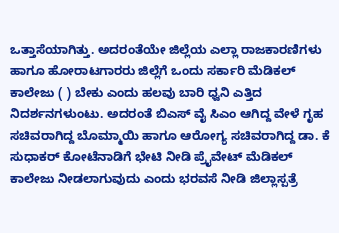ಒತ್ತಾಸೆಯಾಗಿತ್ತು. ಅದರಂತೆಯೇ ಜಿಲ್ಲೆಯ ಎಲ್ಲಾ ರಾಜಕಾರಣಿಗಳು ಹಾಗೂ ಹೋರಾಟಗಾರರು ಜಿಲ್ಲೆಗೆ ಒಂದು ಸರ್ಕಾರಿ ಮೆಡಿಕಲ್ ಕಾಲೇಜು ( ) ಬೇಕು ಎಂದು ಹಲವು ಬಾರಿ ಧ್ವನಿ ಎತ್ತಿದ ನಿದರ್ಶನಗಳುಂಟು. ಅದರಂತೆ ಬಿಎಸ್ ವೈ ಸಿಎಂ ಆಗಿದ್ದ ವೇಳೆ ಗೃಹ ಸಚಿವರಾಗಿದ್ದ ಬೊಮ್ಮಾಯಿ ಹಾಗೂ ಆರೋಗ್ಯ ಸಚಿವರಾಗಿದ್ದ ಡಾ. ಕೆ ಸುಧಾಕರ್ ಕೋಟೆನಾಡಿಗೆ ಭೇಟಿ ನೀಡಿ ಪ್ರೈವೇಟ್ ಮೆಡಿಕಲ್ ಕಾಲೇಜು ನೀಡಲಾಗುವುದು ಎಂದು ಭರವಸೆ ನೀಡಿ ಜಿಲ್ಲಾಸ್ಪತ್ರೆ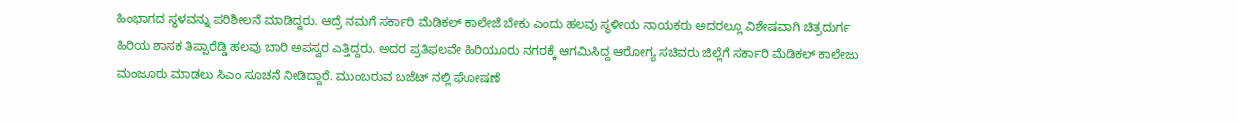ಹಿಂಭಾಗದ ಸ್ಥಳವನ್ನು ಪರಿಶೀಲನೆ ಮಾಡಿದ್ದರು. ಆದ್ರೆ ನಮಗೆ ಸರ್ಕಾರಿ‌ ಮೆಡಿಕಲ್‌ ಕಾಲೇಜೆ ಬೇಕು ಎಂದು ಹಲವು ಸ್ಥಳೀಯ ನಾಯಕರು ಅದರಲ್ಲೂ ವಿಶೇಷವಾಗಿ ಚಿತ್ರದುರ್ಗ ಹಿರಿಯ ಶಾಸಕ ತಿಪ್ಪಾರೆಡ್ಡಿ ಹಲವು ಬಾರಿ ಅಪಸ್ವರ ಎತ್ತಿದ್ದರು. ಅದರ ಪ್ರತಿಫಲವೇ ಹಿರಿಯೂರು ನಗರಕ್ಕೆ ಆಗಮಿಸಿದ್ದ ಆರೋಗ್ಯ ಸಚಿವರು ಜಿಲ್ಲೆಗೆ ಸರ್ಕಾರಿ ಮೆಡಿಕಲ್ ಕಾಲೇಜು ಮಂಜೂರು ಮಾಡಲು ಸಿಎಂ ಸೂಚನೆ ನೀಡಿದ್ದಾರೆ. ಮುಂಬರುವ ಬಜೆಟ್ ನಲ್ಲಿ ಘೋಷಣೆ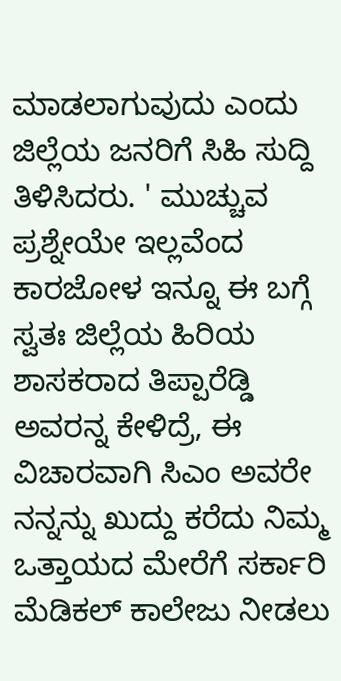ಮಾಡಲಾಗುವುದು ಎಂದು ಜಿಲ್ಲೆಯ ಜನರಿಗೆ ಸಿಹಿ ಸುದ್ದಿ ತಿಳಿಸಿದರು. ' ಮುಚ್ಚುವ ಪ್ರಶ್ನೇಯೇ ಇಲ್ಲವೆಂದ ಕಾರಜೋಳ ಇನ್ನೂ ಈ ಬಗ್ಗೆ ಸ್ವತಃ ಜಿಲ್ಲೆಯ ಹಿರಿಯ ಶಾಸಕರಾದ ತಿಪ್ಪಾರೆಡ್ಡಿ ಅವರನ್ನ ಕೇಳಿದ್ರೆ, ಈ ವಿಚಾರವಾಗಿ ಸಿಎಂ ಅವರೇ ನನ್ನನ್ನು ಖುದ್ದು ಕರೆದು ನಿಮ್ಮ ಒತ್ತಾಯದ‌ ಮೇರೆಗೆ ಸರ್ಕಾರಿ ಮೆಡಿಕಲ್ ಕಾಲೇಜು ನೀಡಲು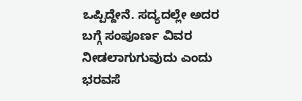ಒಪ್ಪಿದ್ದೇನೆ. ಸದ್ಯದಲ್ಲೇ ಅದರ ಬಗ್ಗೆ ಸಂಪೂರ್ಣ ವಿವರ ನೀಡಲಾಗುಗುವುದು ಎಂದು ಭರವಸೆ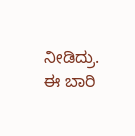ನೀಡಿದ್ರು. ಈ ಬಾರಿ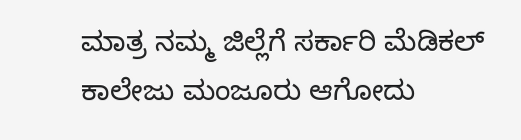ಮಾತ್ರ ನಮ್ಮ‌ ಜಿಲ್ಲೆಗೆ ಸರ್ಕಾರಿ ಮೆಡಿಕಲ್ ಕಾಲೇಜು ಮಂಜೂರು ಆಗೋದು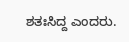ಶತಃಸಿದ್ದ ಎಂದರು.